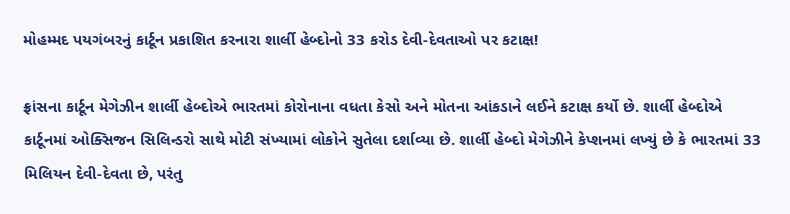મોહમ્મદ પયગંબરનું કાર્ટૂન પ્રકાશિત કરનારા શાર્લી હેબ્દોનો 33 કરોડ દેવી-દેવતાઓ પર કટાક્ષ!

ફ્રાંસના કાર્ટૂન મેગેઝીન શાર્લી હેબ્દોએ ભારતમાં કોરોનાના વધતા કેસો અને મોતના આંકડાને લઈને કટાક્ષ કર્યો છે. શાર્લી હેબ્દોએ કાર્ટૂનમાં ઓક્સિજન સિલિન્ડરો સાથે મોટી સંખ્યામાં લોકોને સુતેલા દર્શાવ્યા છે. શાર્લી હેબ્દો મેગેઝીને કેપ્શનમાં લખ્યું છે કે ભારતમાં 33 મિલિયન દેવી-દેવતા છે, પરંતુ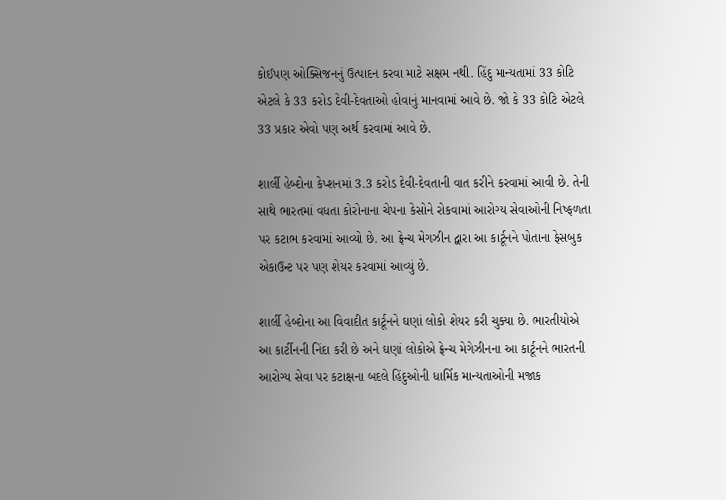કોઈપણ ઓક્સિજનનું ઉત્પાદન કરવા માટે સક્ષમ નથી. હિંદુ માન્યતામાં 33 કોટિ એટલે કે 33 કરોડ દેવી-દેવતાઓ હોવાનું માનવામાં આવે છે. જો કે 33 કોટિ એટલે 33 પ્રકાર એવો પણ અર્થ કરવામાં આવે છે.

શાર્લી હેબ્દોના કેપ્શનમાં 3.3 કરોડ દેવી-દેવતાની વાત કરીને કરવામાં આવી છે. તેની સાથે ભારતમાં વધતા કોરોનાના ચેપના કેસોને રોકવામાં આરોગ્ય સેવાઓની નિષ્ફળતા પર કટાભ કરવામાં આવ્યો છે. આ ફ્રેન્ચ મેગઝીન દ્વારા આ કાર્ટૂનને પોતાના ફેસબુક એકાઉન્ટ પર પણ શેયર કરવામાં આવ્યું છે.

શાર્લી હેબ્દોના આ વિવાદીત કાર્ટૂનને ઘણાં લોકો શેયર કરી ચુક્યા છે. ભારતીયોએ આ કાર્ટીનની નિંદા કરી છે અને ઘણાં લોકોએ ફ્રેન્ચ મેગેઝીનના આ કાર્ટૂનને ભારતની આરોગ્ય સેવા પર કટાક્ષના બદલે હિંદુઓની ધાર્મિક માન્યતાઓની મજાક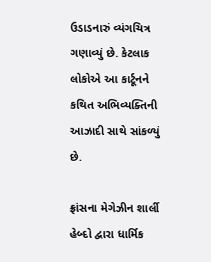ઉડાડનારું વ્યંગચિત્ર ગણાવ્યું છે. કેટલાક લોકોએ આ કાર્ટૂનને કથિત અભિવ્યક્તિની આઝાદી સાથે સાંકળ્યું છે.

ફ્રાંસના મેગેઝીન શાર્લી હેબ્દો દ્વારા ધાર્મિક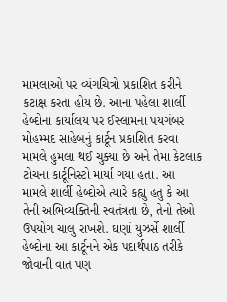મામલાઓ પર વ્યંગચિત્રો પ્રકાશિત કરીને કટાક્ષ કરતા હોય છે. આના પહેલા શાર્લી હેબ્દોના કાર્યાલય પર ઈસ્લામના પયગંબર મોહમ્મદ સાહેબનું કાર્ટૂન પ્રકાશિત કરવા મામલે હુમલા થઈ ચુક્યા છે અને તેમા કેટલાક ટોચના કાર્ટૂનિસ્ટો માર્યા ગયા હતા. આ મામલે શાર્લી હેબ્દોએ ત્યારે કહ્યુ હતુ કે આ તેની અભિવ્યક્તિની સ્વતંત્રતા છે, તેનો તેઓ ઉપયોગ ચાલુ રાખશે. ઘણાં યુઝર્સે શાર્લી હેબ્દોના આ કાર્ટૂનને એક પદાર્થપાઠ તરીકે જોવાની વાત પણ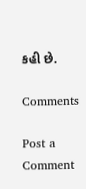કહી છે.

Comments

Post a Comment